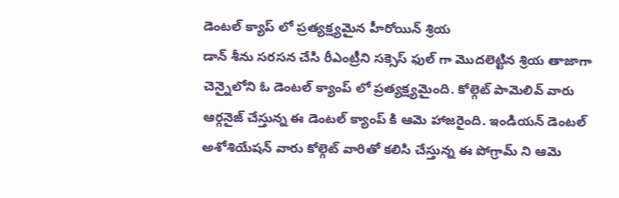డెంటల్ క్యాప్ లో ప్రత్యక్ష్యమైన హీరోయిన్ శ్రియ
డాన్ శీను సరసన చేసి రీఎంట్రీని సక్సెస్ ఫుల్ గా మొదలెట్టిన శ్రియ తాజాగా చెన్నైలోని ఓ డెంటల్ క్యాంప్ లో ప్రత్యక్ష్యమైంది. కోల్గెట్ పామెలివ్ వారు ఆర్గనైజ్ చేస్తున్న ఈ డెంటల్ క్యాంప్ కి ఆమె హాజరైంది. ఇండియన్ డెంటల్ అశోశియేషన్ వారు కోల్గెట్ వారితో కలిసి చేస్తున్న ఈ పోగ్రామ్ ని ఆమె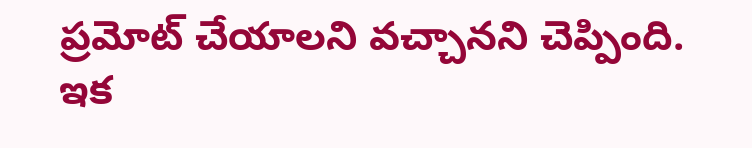ప్రమోట్ చేయాలని వచ్చానని చెప్పింది. ఇక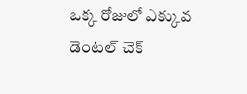ఒక్క రోజులో ఎక్కువ డెంటల్ చెక్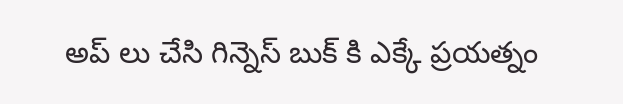అప్ లు చేసి గిన్నెస్ బుక్ కి ఎక్కే ప్రయత్నం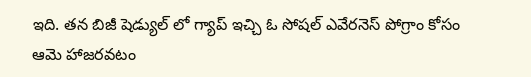ఇది. తన బిజీ షెడ్యుల్ లో గ్యాప్ ఇచ్చి ఓ సోషల్ ఎవేరనెస్ పోగ్రాం కోసం ఆమె హాజరవటం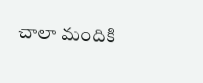చాలా మందికి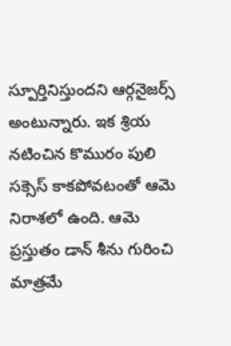స్పూర్తినిస్తుందని ఆర్గనైజర్స్ అంటున్నారు. ఇక శ్రియ నటించిన కొమురం పులి సక్సెస్ కాకపోవటంతో ఆమె నిరాశలో ఉంది. ఆమె ప్రస్తుతం డాన్ శీను గురించి మాత్రమే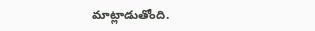మాట్లాడుతోంది.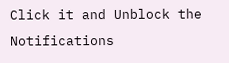Click it and Unblock the Notifications